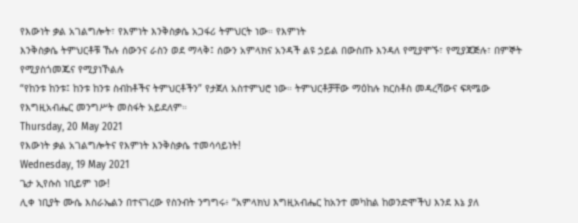የእውነት ቃል አገልግሎት፣ የእምነት እንቅስቃሴ አጋፋሪ ትምህርት ነው። የእምነት
እንቅስቃሴ ትምህርቶቹ ኹሉ ሰውንና ራስን ወደ ማላቅ፤ ሰውን አምላክና አንዳች ልዩ ኃይል በውስጡ እንዳለ የሚያሞኙ፣ የሚያጃጅሉ፣ በምኞት የሚያስጎመጁና የሚያነኾልሉ
“የከንቱ ከንቱ፤ ከንቱ ከንቱ ስብከቶችና ትምህርቶችን” የታጀለ አስተምህሮ ነው። ትምህርቶቻቸው ማዕከሉ ክርስቶስ መዳረሻውና ፍጻሜው
የእግዚአብሔር መንግሥት መስፋት አይደለም።
Thursday, 20 May 2021
የእውነት ቃል አገልግሎትና የእምነት እንቅስቃሴ ተመሳሳይነት!
Wednesday, 19 May 2021
ጌታ ኢየሱስ ነቢይም ነው!
ሊቀ ነቢያት ሙሴ እስራኤልን በተናገረው የስንብት ንግግሩ፥ “አምላክህ እግዚአብሔር ከአንተ መካከል ከወንድሞችህ እንደ እኔ ያለ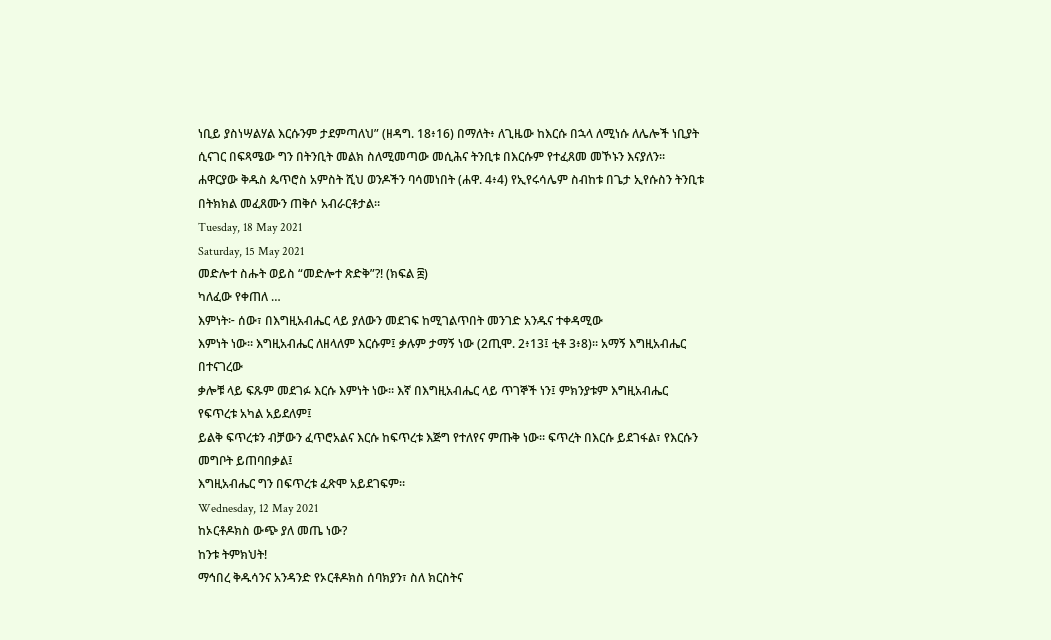ነቢይ ያስነሣልሃል እርሱንም ታደምጣለህ” (ዘዳግ. 18፥16) በማለት፥ ለጊዜው ከእርሱ በኋላ ለሚነሱ ለሌሎች ነቢያት ሲናገር በፍጻሜው ግን በትንቢት መልክ ስለሚመጣው መሲሕና ትንቢቱ በእርሱም የተፈጸመ መኾኑን እናያለን። ሐዋርያው ቅዱስ ጴጥሮስ አምስት ሺህ ወንዶችን ባሳመነበት (ሐዋ. 4፥4) የኢየሩሳሌም ስብከቱ በጌታ ኢየሱስን ትንቢቱ በትክክል መፈጸሙን ጠቅሶ አብራርቶታል።
Tuesday, 18 May 2021
Saturday, 15 May 2021
መድሎተ ስሑት ወይስ “መድሎተ ጽድቅ”?! (ክፍል ፰)
ካለፈው የቀጠለ …
እምነት፦ ሰው፣ በእግዚአብሔር ላይ ያለውን መደገፍ ከሚገልጥበት መንገድ አንዱና ተቀዳሚው
እምነት ነው። እግዚአብሔር ለዘላለም እርሱም፤ ቃሉም ታማኝ ነው (2ጢሞ. 2፥13፤ ቲቶ 3፥8)። አማኝ እግዚአብሔር በተናገረው
ቃሎቹ ላይ ፍጹም መደገፉ እርሱ እምነት ነው። እኛ በእግዚአብሔር ላይ ጥገኞች ነን፤ ምክንያቱም እግዚአብሔር የፍጥረቱ አካል አይደለም፤
ይልቅ ፍጥረቱን ብቻውን ፈጥሮአልና እርሱ ከፍጥረቱ እጅግ የተለየና ምጡቅ ነው። ፍጥረት በእርሱ ይደገፋል፣ የእርሱን መግቦት ይጠባበቃል፤
እግዚአብሔር ግን በፍጥረቱ ፈጽሞ አይደገፍም።
Wednesday, 12 May 2021
ከኦርቶዶክስ ውጭ ያለ መጤ ነው?
ከንቱ ትምክህት!
ማኅበረ ቅዱሳንና አንዳንድ የኦርቶዶክስ ሰባክያን፣ ስለ ክርስትና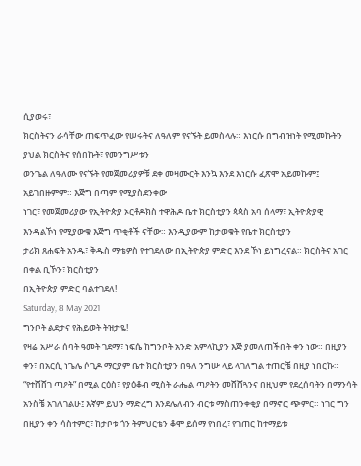ሲያወሩ፣
ክርስትናን ራሳቸው ጠፍጥፈው የሠሩትና ለዓለም የናኙት ይመስላሉ። እነርሱ በግብዝነት የሚመኩትን ያህል ክርስትና የሰበኩት፣ የመንግሥቱን
ወንጌል ለዓለሙ የናኙት የመጀመሪያዎቹ ደቀ መዛሙርት እንኳ እንደ እነርሱ ፈጽሞ አይመኩም፤ አይገበዙምም። እጅግ በጣም የሚያስደንቀው
ነገር፣ የመጀመሪያው የኢትዮጵያ ኦርቶዶክስ ተዋሕዶ ቤተ ክርስቲያን ጳጳስ አባ ሰላማ፣ ኢትዮጵያዊ እንዳልኾነ የሚያውቁ እጅግ ጥቂቶች ናቸው። እንዲያውም ከታወቁት የቤተ ክርስቲያን
ታሪክ ጸሐፍት አንዱ፣ ቅዱስ ማቴዎስ የተገደለው በኢትዮጵያ ምድር እንደ ኾነ ይነግረናል። ክርስትና አገር በቀል ቢኾን፣ ክርስቲያን
በኢትዮጵያ ምድር ባልተገደለ!
Saturday, 8 May 2021
ግንቦት ልደታና የሕይወት ትዝታዬ!
የዛሬ አሥራ ሰባት ዓመት ገደማ፣ ነፍሴ ከግንቦት አንድ አምላኪያን እጅ ያመለጠችበት ቀን ነው። በዚያን ቀን፣ በአርሲ ነጌሌ ሶጊዶ ማርያም ቤተ ክርስቲያን በዓለ ንግሡ ላይ ላገለግል ተጠርቼ በዚያ ነበርኩ። “የተሸሸገ ጣዖት” በሚል ርዕስ፣ የያዕቆብ ሚስት ራሔል ጣዖትን መሸሸጓንና በዚህም የደረሰባትን በማንሳት አንስቼ አገለገልሁ፤ እኛም ይህን ማድረግ እንደሌለብን ብርቱ ማስጠንቀቂያ በማኖር ጭምር። ነገር ግን በዚያን ቀን ሳስተምር፣ ከታቦቱ ጎን ትምህርቴን ቆሞ ይሰማ የነበረ፣ የገጠር ከተማይቱ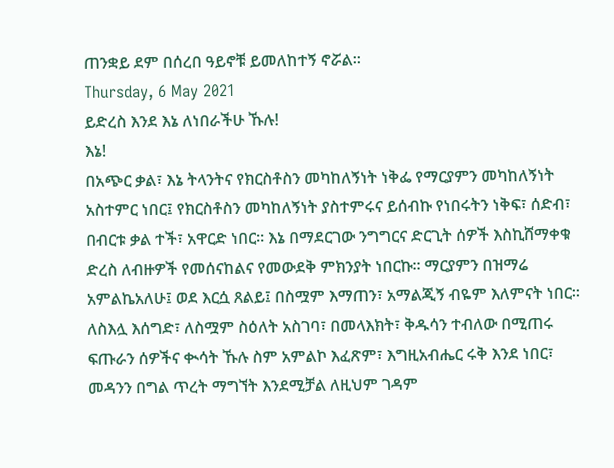ጠንቋይ ደም በሰረበ ዓይኖቹ ይመለከተኝ ኖሯል።
Thursday, 6 May 2021
ይድረስ እንደ እኔ ለነበራችሁ ኹሉ!
እኔ!
በአጭር ቃል፣ እኔ ትላንትና የክርስቶስን መካከለኝነት ነቅፌ የማርያምን መካከለኝነት አስተምር ነበር፤ የክርስቶስን መካከለኝነት ያስተምሩና ይሰብኩ የነበሩትን ነቅፍ፣ ሰድብ፣ በብርቱ ቃል ተች፣ አዋርድ ነበር። እኔ በማደርገው ንግግርና ድርጊት ሰዎች እስኪሸማቀቁ ድረስ ለብዙዎች የመሰናከልና የመውደቅ ምክንያት ነበርኩ። ማርያምን በዝማሬ አምልኬአለሁ፤ ወደ እርሷ ጸልይ፤ በስሟም እማጠን፣ አማልጂኝ ብዬም እለምናት ነበር። ለስእሏ እሰግድ፣ ለስሟም ስዕለት አስገባ፣ በመላእክት፣ ቅዱሳን ተብለው በሚጠሩ ፍጡራን ሰዎችና ቊሳት ኹሉ ስም አምልኮ እፈጽም፣ እግዚአብሔር ሩቅ እንደ ነበር፣ መዳንን በግል ጥረት ማግኘት እንደሚቻል ለዚህም ገዳም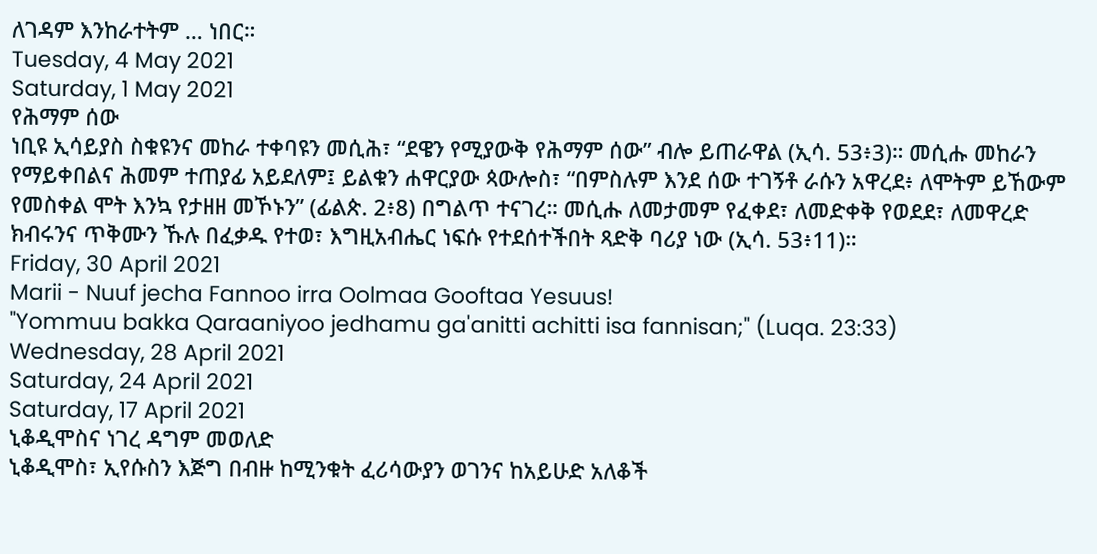ለገዳም እንከራተትም … ነበር።
Tuesday, 4 May 2021
Saturday, 1 May 2021
የሕማም ሰው
ነቢዩ ኢሳይያስ ስቁዩንና መከራ ተቀባዩን መሲሕ፣ “ደዌን የሚያውቅ የሕማም ሰው” ብሎ ይጠራዋል (ኢሳ. 53፥3)። መሲሑ መከራን የማይቀበልና ሕመም ተጠያፊ አይደለም፤ ይልቁን ሐዋርያው ጳውሎስ፣ “በምስሉም እንደ ሰው ተገኝቶ ራሱን አዋረደ፥ ለሞትም ይኸውም የመስቀል ሞት እንኳ የታዘዘ መኾኑን” (ፊልጵ. 2፥8) በግልጥ ተናገረ። መሲሑ ለመታመም የፈቀደ፣ ለመድቀቅ የወደደ፣ ለመዋረድ ክብሩንና ጥቅሙን ኹሉ በፈቃዱ የተወ፣ እግዚአብሔር ነፍሱ የተደሰተችበት ጻድቅ ባሪያ ነው (ኢሳ. 53፥11)።
Friday, 30 April 2021
Marii - Nuuf jecha Fannoo irra Oolmaa Gooftaa Yesuus!
"Yommuu bakka Qaraaniyoo jedhamu ga'anitti achitti isa fannisan;" (Luqa. 23:33)
Wednesday, 28 April 2021
Saturday, 24 April 2021
Saturday, 17 April 2021
ኒቆዲሞስና ነገረ ዳግም መወለድ
ኒቆዲሞስ፣ ኢየሱስን እጅግ በብዙ ከሚንቁት ፈሪሳውያን ወገንና ከአይሁድ አለቆች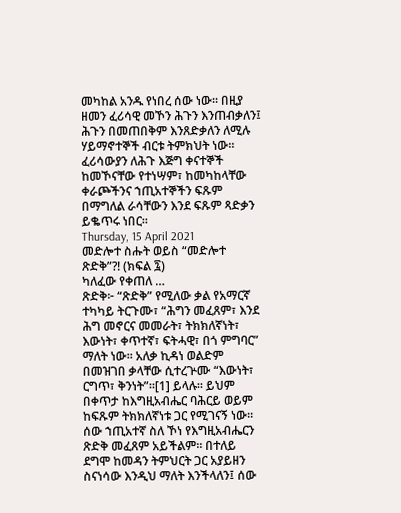መካከል አንዱ የነበረ ሰው ነው። በዚያ ዘመን ፈሪሳዊ መኾን ሕጉን እንጠብቃለን፤ ሕጉን በመጠበቅም እንጸድቃለን ለሚሉ ሃይማኖተኞች ብርቱ ትምክህት ነው። ፈሪሳውያን ለሕጉ እጅግ ቀናተኞች ከመኾናቸው የተነሣም፣ ከመካከላቸው ቀራጮችንና ኀጢአተኞችን ፍጹም በማግለል ራሳቸውን እንደ ፍጹም ጻድቃን ይቈጥሩ ነበር።
Thursday, 15 April 2021
መድሎተ ስሑት ወይስ “መድሎተ ጽድቅ”?! (ክፍል ፯)
ካለፈው የቀጠለ …
ጽድቅ፦ “ጽድቅ” የሚለው ቃል የአማርኛ ተካካይ ትርጉሙ፣ “ሕግን መፈጸም፣ እንደ ሕግ መኖርና መመራት፣ ትክክለኛነት፣ እውነት፣ ቀጥተኛ፣ ፍትሓዊ፣ በጎ ምግባር” ማለት ነው። አለቃ ኪዳነ ወልድም በመዝገበ ቃላቸው ሲተረጕሙ “እውነት፣ ርግጥ፣ ቅንነት”።[1] ይላሉ። ይህም በቀጥታ ከእግዚአብሔር ባሕርይ ወይም ከፍጹም ትክክለኛነቱ ጋር የሚገናኝ ነው። ሰው ኀጢአተኛ ስለ ኾነ የእግዚአብሔርን ጽድቅ መፈጸም አይችልም። በተለይ ደግሞ ከመዳን ትምህርት ጋር አያይዘን ስናነሳው እንዲህ ማለት እንችላለን፤ ሰው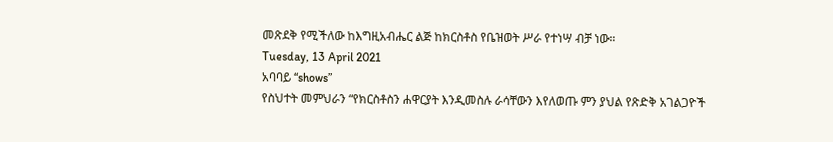መጽደቅ የሚችለው ከእግዚአብሔር ልጅ ከክርስቶስ የቤዝወት ሥራ የተነሣ ብቻ ነው።
Tuesday, 13 April 2021
አባባይ “shows”
የስህተት መምህራን “የክርስቶስን ሐዋርያት እንዲመስሉ ራሳቸውን እየለወጡ ምን ያህል የጽድቅ አገልጋዮች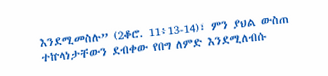እንደሚመስሉ” (2ቆሮ. 11፥13-14)፣ ምን ያህል ውስጠ ተኵላነታቸውን ደብቀው የበግ ለምድ እንደሚለብሱ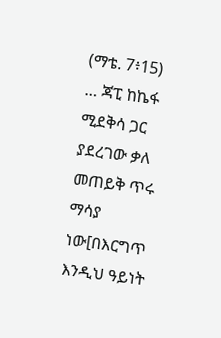(ማቴ. 7፥15) … ጃፒ ከኬፋ ሚደቅሳ ጋር ያደረገው ቃለ መጠይቅ ጥሩ ማሳያ ነው[በእርግጥ እንዲህ ዓይነት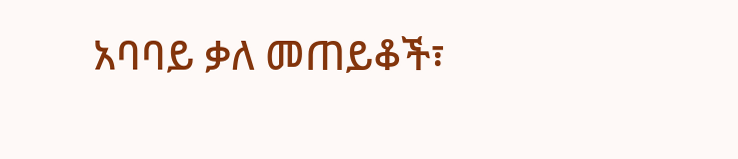አባባይ ቃለ መጠይቆች፣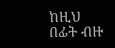ከዚህ በፊት ብዙ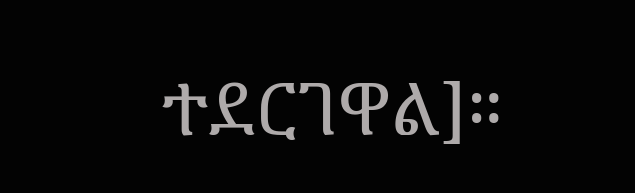ተደርገዋል]።